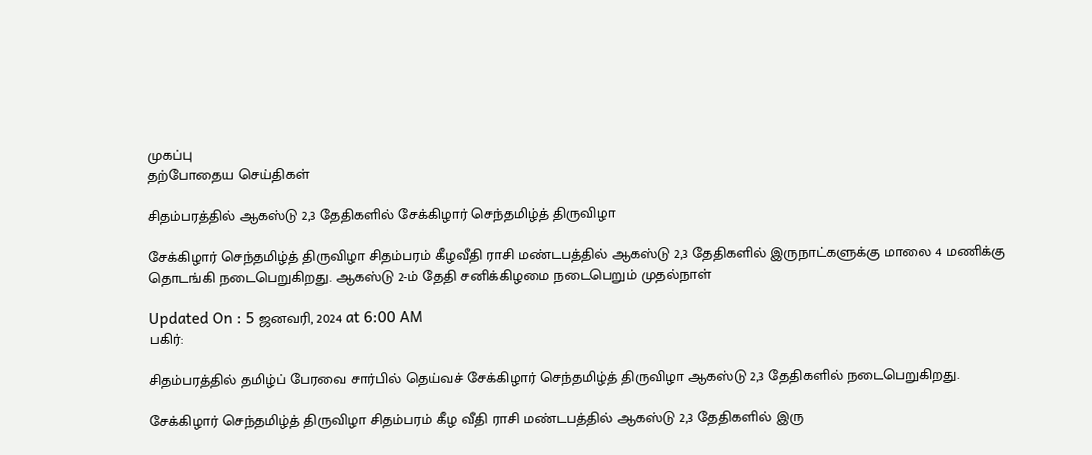முகப்பு
தற்போதைய செய்திகள்

சிதம்பரத்தில் ஆகஸ்டு 2,3 தேதிகளில் சேக்கிழார் செந்தமிழ்த் திருவிழா

சேக்கிழார் செந்தமிழ்த் திருவிழா சிதம்பரம் கீழவீதி ராசி மண்டபத்தில் ஆகஸ்டு 2,3 தேதிகளில் இருநாட்களுக்கு மாலை 4 மணிக்கு தொடங்கி நடைபெறுகிறது. ஆகஸ்டு 2-ம் தேதி சனிக்கிழமை நடைபெறும் முதல்நாள்

Updated On : 5 ஜனவரி, 2024 at 6:00 AM
பகிர்:

சிதம்பரத்தில் தமிழ்ப் பேரவை சார்பில் தெய்வச் சேக்கிழார் செந்தமிழ்த் திருவிழா ஆகஸ்டு 2,3 தேதிகளில் நடைபெறுகிறது.

சேக்கிழார் செந்தமிழ்த் திருவிழா சிதம்பரம் கீழ வீதி ராசி மண்டபத்தில் ஆகஸ்டு 2,3 தேதிகளில் இரு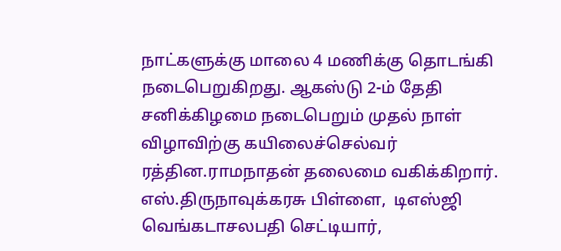நாட்களுக்கு மாலை 4 மணிக்கு தொடங்கி நடைபெறுகிறது. ஆகஸ்டு 2-ம் தேதி சனிக்கிழமை நடைபெறும் முதல் நாள் விழாவிற்கு கயிலைச்செல்வர் ரத்தின.ராமநாதன் தலைமை வகிக்கிறார். எஸ்.திருநாவுக்கரசு பிள்ளை,  டிஎஸ்ஜி வெங்கடாசலபதி செட்டியார்,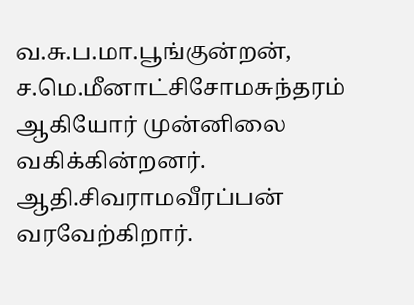வ.சு.ப.மா.பூங்குன்றன், ச.மெ.மீனாட்சிசோமசுந்தரம் ஆகியோர் முன்னிலை வகிக்கின்றனர். ஆதி.சிவராமவீரப்பன் வரவேற்கிறார்.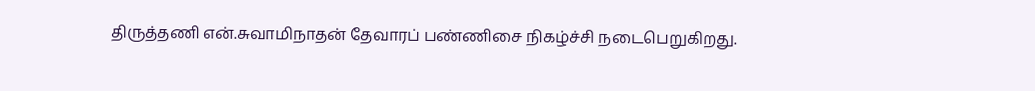திருத்தணி என்.சுவாமிநாதன் தேவாரப் பண்ணிசை நிகழ்ச்சி நடைபெறுகிறது.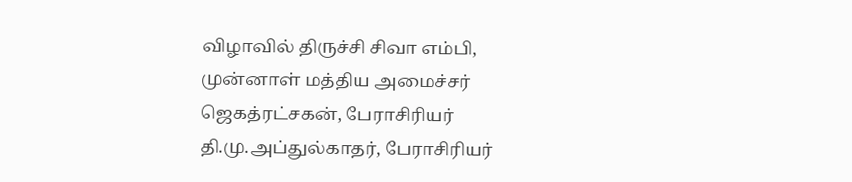விழாவில் திருச்சி சிவா எம்பி, முன்னாள் மத்திய அமைச்சர் ஜெகத்ரட்சகன், பேராசிரியர் தி.மு.அப்துல்காதர், பேராசிரியர்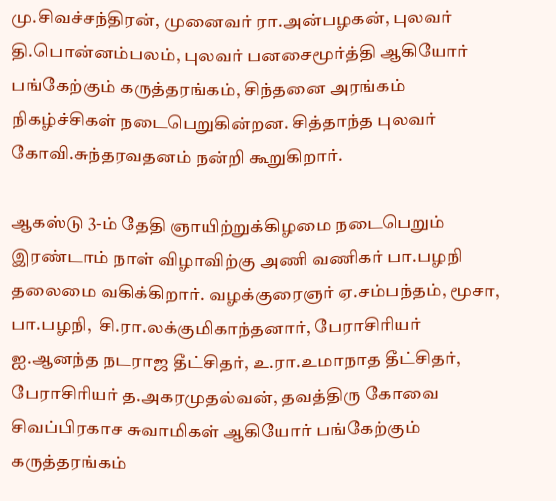மு.சிவச்சந்திரன், முனைவர் ரா.அன்பழகன், புலவர் தி.பொன்னம்பலம், புலவர் பனசைமூர்த்தி ஆகியோர் பங்கேற்கும் கருத்தரங்கம், சிந்தனை அரங்கம் நிகழ்ச்சிகள் நடைபெறுகின்றன. சித்தாந்த புலவர் கோவி.சுந்தரவதனம் நன்றி கூறுகிறார்.

ஆகஸ்டு 3-ம் தேதி ஞாயிற்றுக்கிழமை நடைபெறும் இரண்டாம் நாள் விழாவிற்கு அணி வணிகர் பா.பழநி தலைமை வகிக்கிறார். வழக்குரைஞர் ஏ.சம்பந்தம், மூசா, பா.பழநி,  சி.ரா.லக்குமிகாந்தனார், பேராசிரியர் ஐ.ஆனந்த நடராஜ தீட்சிதர், உ.ரா.உமாநாத தீட்சிதர், பேராசிரியர் த.அகரமுதல்வன், தவத்திரு கோவை சிவப்பிரகாச சுவாமிகள் ஆகியோர் பங்கேற்கும் கருத்தரங்கம்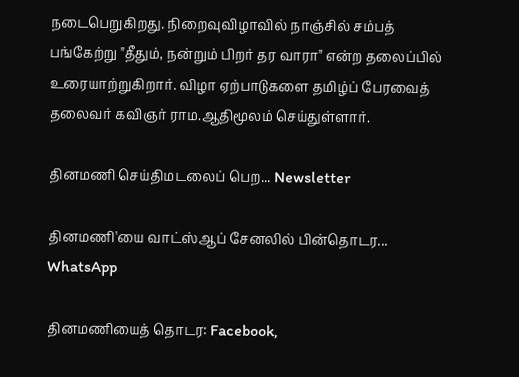நடைபெறுகிறது. நிறைவுவிழாவில் நாஞ்சில் சம்பத் பங்கேற்று "தீதும், நன்றும் பிறர் தர வாரா" என்ற தலைப்பில் உரையாற்றுகிறார். விழா ஏற்பாடுகளை தமிழ்ப் பேரவைத் தலைவர் கவிஞர் ராம.ஆதிமூலம் செய்துள்ளார்.

தினமணி செய்திமடலைப் பெற... Newsletter

தினமணி'யை வாட்ஸ்ஆப் சேனலில் பின்தொடர... WhatsApp

தினமணியைத் தொடர: Facebook,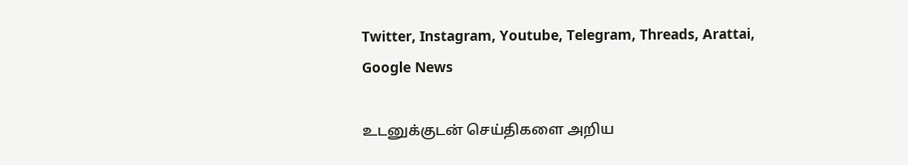Twitter, Instagram, Youtube, Telegram, Threads, Arattai, Google News

உடனுக்குடன் செய்திகளை அறிய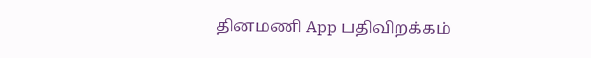தினமணி App பதிவிறக்கம்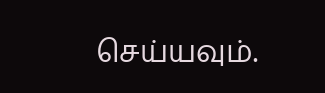செய்யவும்.